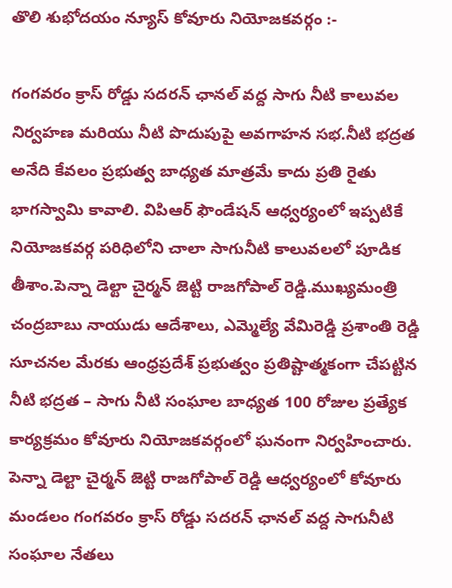తొలి శుభోదయం న్యూస్ కోవూరు నియోజకవర్గం :-

గంగవరం క్రాస్ రోడ్డు సదరన్ ఛానల్ వద్ద సాగు నీటి కాలువల నిర్వహణ మరియు నీటి పొదుపుపై అవగాహన సభ.నీటి భద్రత అనేది కేవలం ప్రభుత్వ బాధ్యత మాత్రమే కాదు ప్రతి రైతు భాగస్వామి కావాలి. విపిఆర్ ఫౌండేషన్ ఆధ్వర్యంలో ఇప్పటికే నియోజకవర్గ పరిధిలోని చాలా సాగునీటి కాలువలలో పూడిక తీశాం.పెన్నా డెల్టా చైర్మన్ జెట్టి రాజగోపాల్ రెడ్డి.ముఖ్యమంత్రి చంద్రబాబు నాయుడు ఆదేశాలు, ఎమ్మెల్యే వేమిరెడ్డి ప్రశాంతి రెడ్డి సూచనల మేరకు ఆంధ్రప్రదేశ్ ప్రభుత్వం ప్రతిష్టాత్మకంగా చేపట్టిన నీటి భద్రత – సాగు నీటి సంఘాల బాధ్యత 100 రోజుల ప్రత్యేక కార్యక్రమం కోవూరు నియోజకవర్గంలో ఘనంగా నిర్వహించారు. పెన్నా డెల్టా చైర్మన్ జెట్టి రాజగోపాల్ రెడ్డి ఆధ్వర్యంలో కోవూరు మండలం గంగవరం క్రాస్ రోడ్డు సదరన్ ఛానల్ వద్ద సాగునీటి సంఘాల నేతలు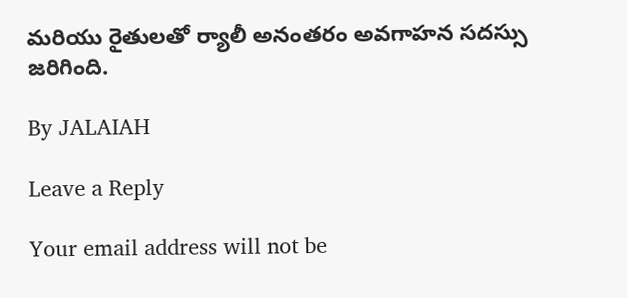మరియు రైతులతో ర్యాలీ అనంతరం అవగాహన సదస్సు జరిగింది.

By JALAIAH

Leave a Reply

Your email address will not be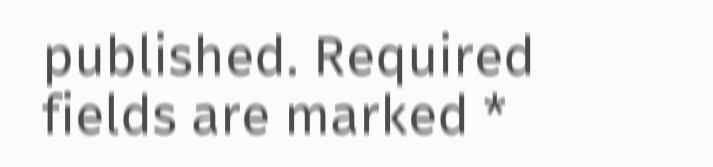published. Required fields are marked *